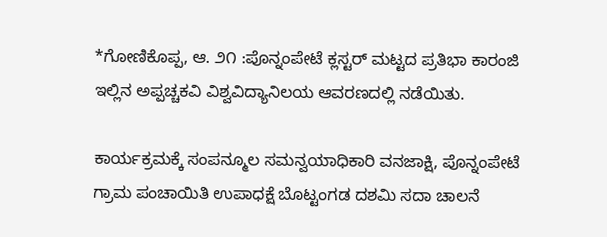*ಗೋಣಿಕೊಪ್ಪ, ಆ. ೨೧ :ಪೊನ್ನಂಪೇಟೆ ಕ್ಲಸ್ಟರ್ ಮಟ್ಟದ ಪ್ರತಿಭಾ ಕಾರಂಜಿ ಇಲ್ಲಿನ ಅಪ್ಪಚ್ಚಕವಿ ವಿಶ್ವವಿದ್ಯಾನಿಲಯ ಆವರಣದಲ್ಲಿ ನಡೆಯಿತು.

ಕಾರ್ಯಕ್ರಮಕ್ಕೆ ಸಂಪನ್ಮೂಲ ಸಮನ್ವಯಾಧಿಕಾರಿ ವನಜಾಕ್ಷಿ, ಪೊನ್ನಂಪೇಟೆ ಗ್ರಾಮ ಪಂಚಾಯಿತಿ ಉಪಾಧಕ್ಷೆ ಬೊಟ್ಟಂಗಡ ದಶಮಿ ಸದಾ ಚಾಲನೆ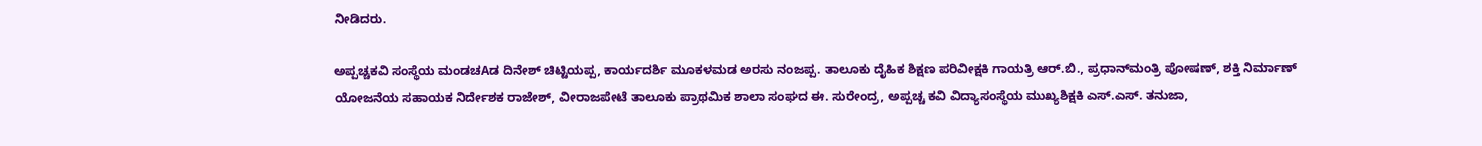ನೀಡಿದರು.

ಅಪ್ಪಚ್ಚಕವಿ ಸಂಸ್ಥೆಯ ಮಂಡಚAಡ ದಿನೇಶ್ ಚಿಟ್ಟಿಯಪ್ಪ, ಕಾರ್ಯದರ್ಶಿ ಮೂಕಳಮಡ ಅರಸು ನಂಜಪ್ಪ. ತಾಲೂಕು ದೈಹಿಕ ಶಿಕ್ಷಣ ಪರಿವೀಕ್ಷಕಿ ಗಾಯತ್ರಿ ಆರ್.ಬಿ., ಪ್ರಧಾನ್‌ಮಂತ್ರಿ ಪೋಷಣ್, ಶಕ್ತಿ ನಿರ್ಮಾಣ್ ಯೋಜನೆಯ ಸಹಾಯಕ ನಿರ್ದೇಶಕ ರಾಜೇಶ್, ವೀರಾಜಪೇಟೆ ತಾಲೂಕು ಪ್ರಾಥಮಿಕ ಶಾಲಾ ಸಂಘದ ಈ. ಸುರೇಂದ್ರ, ಅಪ್ಪಚ್ಚ ಕವಿ ವಿದ್ಯಾಸಂಸ್ಥೆಯ ಮುಖ್ಯಶಿಕ್ಷಕಿ ಎಸ್.ಎಸ್. ತನುಜಾ,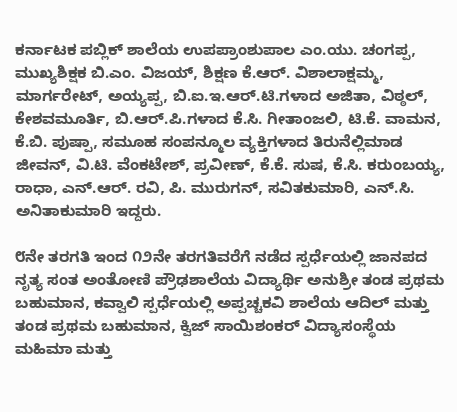ಕರ್ನಾಟಕ ಪಬ್ಲಿಕ್ ಶಾಲೆಯ ಉಪಪ್ರಾಂಶುಪಾಲ ಎಂ.ಯು. ಚಂಗಪ್ಪ, ಮುಖ್ಯಶಿಕ್ಷಕ ಬಿ.ಎಂ. ವಿಜಯ್, ಶಿಕ್ಷಣ ಕೆ.ಆರ್. ವಿಶಾಲಾಕ್ಷಮ್ಮ, ಮಾರ್ಗರೇಟ್, ಅಯ್ಯಪ್ಪ, ಬಿ.ಐ.ಇ.ಆರ್.ಟಿ.ಗಳಾದ ಅಜಿತಾ, ವಿಠ್ಠಲ್, ಕೇಶವಮೂರ್ತಿ, ಬಿ.ಆರ್.ಪಿ.ಗಳಾದ ಕೆ.ಸಿ. ಗೀತಾಂಜಲಿ, ಟಿ.ಕೆ. ವಾಮನ, ಕೆ.ಬಿ. ಪುಷ್ಪಾ, ಸಮೂಹ ಸಂಪನ್ಮೂಲ ವ್ಯಕ್ತಿಗಳಾದ ತಿರುನೆಲ್ಲಿಮಾಡ ಜೀವನ್, ವಿ.ಟಿ. ವೆಂಕಟೇಶ್, ಪ್ರವೀಣ್, ಕೆ.ಕೆ. ಸುಷ, ಕೆ.ಸಿ. ಕರುಂಬಯ್ಯ, ರಾಧಾ, ಎನ್.ಆರ್. ರವಿ, ಪಿ. ಮುರುಗನ್, ಸವಿತಕುಮಾರಿ, ಎನ್.ಸಿ. ಅನಿತಾಕುಮಾರಿ ಇದ್ದರು.

೮ನೇ ತರಗತಿ ಇಂದ ೧೨ನೇ ತರಗತಿವರೆಗೆ ನಡೆದ ಸ್ಪರ್ಧೆಯಲ್ಲಿ ಜಾನಪದ ನೃತ್ಯ ಸಂತ ಅಂತೋಣಿ ಪ್ರೌಢಶಾಲೆಯ ವಿದ್ಯಾರ್ಥಿ ಅನುಶ್ರೀ ತಂಡ ಪ್ರಥಮ ಬಹುಮಾನ, ಕವ್ವಾಲಿ ಸ್ಪರ್ಧೆಯಲ್ಲಿ ಅಪ್ಪಚ್ಚಕವಿ ಶಾಲೆಯ ಆದಿಲ್ ಮತ್ತು ತಂಡ ಪ್ರಥಮ ಬಹುಮಾನ, ಕ್ವಿಜ್ ಸಾಯಿಶಂಕರ್ ವಿದ್ಯಾಸಂಸ್ಥೆಯ ಮಹಿಮಾ ಮತ್ತು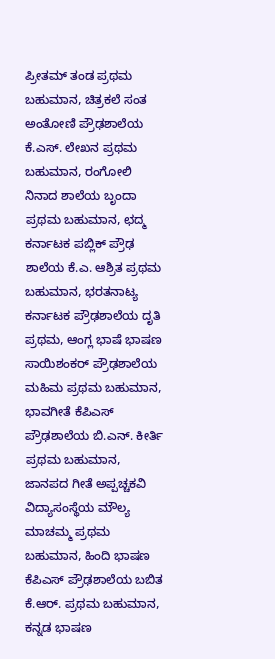ಪ್ರೀತಮ್ ತಂಡ ಪ್ರಥಮ ಬಹುಮಾನ, ಚಿತ್ರಕಲೆ ಸಂತ ಅಂತೋಣಿ ಪ್ರೌಢಶಾಲೆಯ ಕೆ.ಎಸ್. ಲೇಖನ ಪ್ರಥಮ ಬಹುಮಾನ, ರಂಗೋಲಿ ನಿನಾದ ಶಾಲೆಯ ಬೃಂದಾ ಪ್ರಥಮ ಬಹುಮಾನ, ಛದ್ಮ ಕರ್ನಾಟಕ ಪಬ್ಲಿಕ್ ಪ್ರೌಢ ಶಾಲೆಯ ಕೆ.ಎ. ಆಶ್ರಿತ ಪ್ರಥಮ ಬಹುಮಾನ, ಭರತನಾಟ್ಯ ಕರ್ನಾಟಕ ಪ್ರೌಢಶಾಲೆಯ ದೃತಿ ಪ್ರಥಮ, ಆಂಗ್ಲ ಭಾಷೆ ಭಾಷಣ ಸಾಯಿಶಂಕರ್ ಪ್ರೌಢಶಾಲೆಯ ಮಹಿಮ ಪ್ರಥಮ ಬಹುಮಾನ, ಭಾವಗೀತೆ ಕೆಪಿಎಸ್ ಪ್ರೌಢಶಾಲೆಯ ಬಿ.ಎನ್. ಕೀರ್ತಿ ಪ್ರಥಮ ಬಹುಮಾನ, ಜಾನಪದ ಗೀತೆ ಅಪ್ಪಚ್ಚಕವಿ ವಿದ್ಯಾಸಂಸ್ಥೆಯ ಮೌಲ್ಯ ಮಾಚಮ್ಮ ಪ್ರಥಮ ಬಹುಮಾನ, ಹಿಂದಿ ಭಾಷಣ ಕೆಪಿಎಸ್ ಪ್ರೌಢಶಾಲೆಯ ಬಬಿತ ಕೆ.ಆರ್. ಪ್ರಥಮ ಬಹುಮಾನ, ಕನ್ನಡ ಭಾಷಣ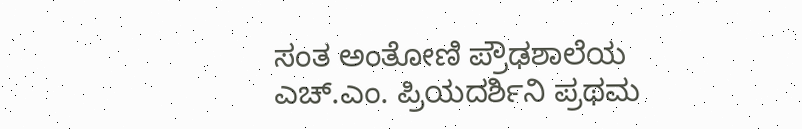ಸಂತ ಅಂತೋಣಿ ಪ್ರೌಢಶಾಲೆಯ ಎಚ್.ಎಂ. ಪ್ರಿಯದರ್ಶಿನಿ ಪ್ರಥಮ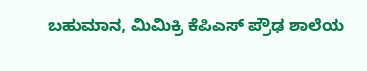ಬಹುಮಾನ, ಮಿಮಿಕ್ರಿ ಕೆಪಿಎಸ್ ಪ್ರೌಢ ಶಾಲೆಯ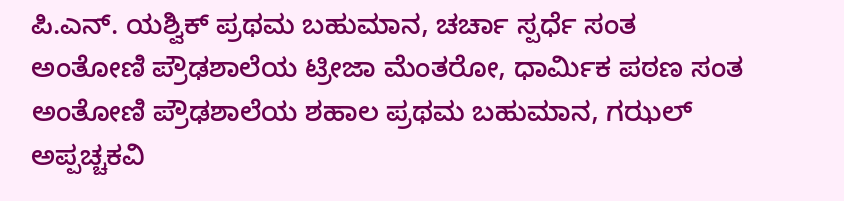ಪಿ.ಎನ್. ಯಶ್ವಿಕ್ ಪ್ರಥಮ ಬಹುಮಾನ, ಚರ್ಚಾ ಸ್ಪರ್ಧೆ ಸಂತ ಅಂತೋಣಿ ಪ್ರೌಢಶಾಲೆಯ ಟ್ರೀಜಾ ಮೆಂತರೋ, ಧಾರ್ಮಿಕ ಪಠಣ ಸಂತ ಅಂತೋಣಿ ಪ್ರೌಢಶಾಲೆಯ ಶಹಾಲ ಪ್ರಥಮ ಬಹುಮಾನ, ಗಝಲ್ ಅಪ್ಪಚ್ಚಕವಿ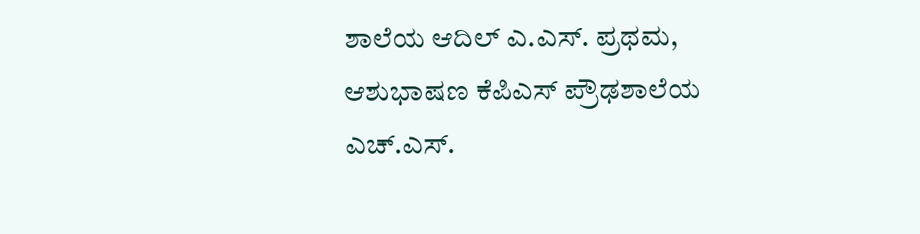ಶಾಲೆಯ ಆದಿಲ್ ಎ.ಎಸ್. ಪ್ರಥಮ, ಆಶುಭಾಷಣ ಕೆಪಿಎಸ್ ಪ್ರೌಢಶಾಲೆಯ ಎಚ್.ಎಸ್.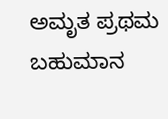ಅಮೃತ ಪ್ರಥಮ ಬಹುಮಾನ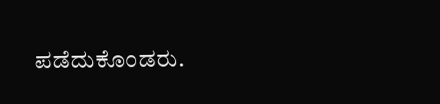ಪಡೆದುಕೊಂಡರು.